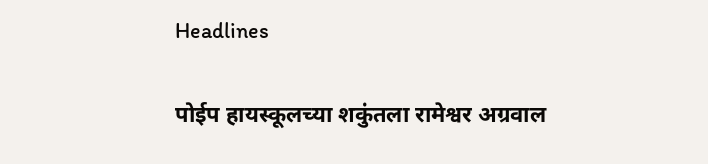Headlines

पोईप हायस्कूलच्या शकुंतला रामेश्वर अग्रवाल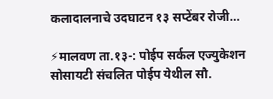कलादालनाचे उदघाटन १३ सप्टेंबर रोजी…

⚡मालवण ता.१३-: पोईप सर्कल एज्युकेशन सोसायटी संचलित पोईप येथील सौ.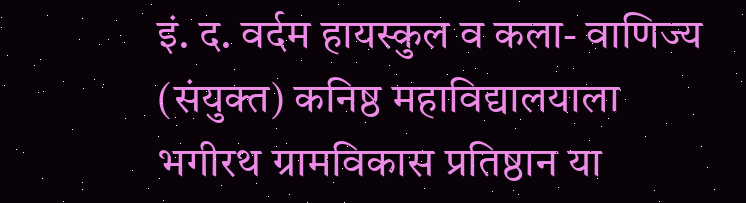इं. द. वर्दम हायस्कुल व कला- वाणिज्य (संयुक्त) कनिष्ठ महाविद्यालयाला भगीरथ ग्रामविकास प्रतिष्ठान या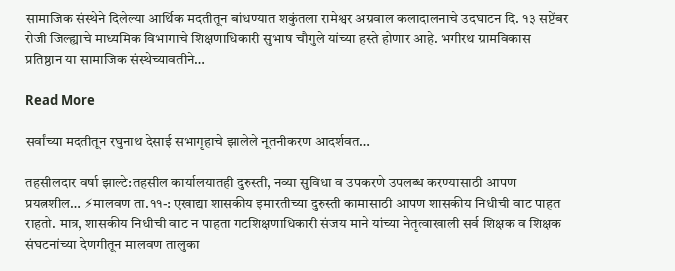सामाजिक संस्थेने दिलेल्या आर्थिक मदतीतून बांधण्यात शकुंतला रामेश्वर अग्रवाल कलादालनाचे उदघाटन दि. १३ सप्टेंबर रोजी जिल्ह्याचे माध्यमिक विभागाचे शिक्षणाधिकारी सुभाष चौगुले यांच्या हस्ते होणार आहे. भगीरथ ग्रामविकास प्रतिष्ठान या सामाजिक संस्थेच्यावतीने…

Read More

सर्वांच्या मदतीतून रघुनाथ देसाई सभागृहाचे झालेले नूतनीकरण आदर्शवत…

तहसीलदार वर्षा झाल्टे:तहसील कार्यालयातही दुरुस्ती, नव्या सुविधा व उपकरणे उपलब्ध करण्यासाठी आपण प्रयत्नशील… ⚡मालवण ता.११-: एखाद्या शासकीय इमारतीच्या दुरुस्ती कामासाठी आपण शासकीय निधीची वाट पाहत राहतो. मात्र, शासकीय निधीची वाट न पाहता गटशिक्षणाधिकारी संजय माने यांच्या नेतृत्वाखाली सर्व शिक्षक व शिक्षक संघटनांच्या देणगीतून मालवण तालुका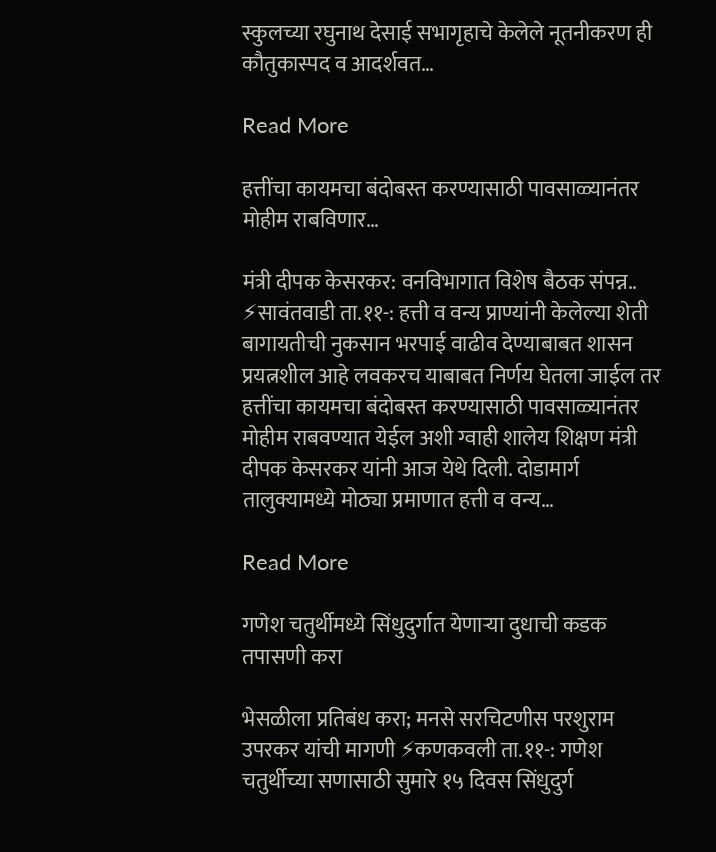स्कुलच्या रघुनाथ देसाई सभागृहाचे केलेले नूतनीकरण ही कौतुकास्पद व आदर्शवत…

Read More

हत्तींचा कायमचा बंदोबस्त करण्यासाठी पावसाळ्यानंतर मोहीम राबविणार…

मंत्री दीपक केसरकर: वनविभागात विशेष बैठक संपन्न.. ⚡सावंतवाडी ता.११-: हत्ती व वन्य प्राण्यांनी केलेल्या शेती बागायतीची नुकसान भरपाई वाढीव देण्याबाबत शासन प्रयत्नशील आहे लवकरच याबाबत निर्णय घेतला जाईल तर हत्तींचा कायमचा बंदोबस्त करण्यासाठी पावसाळ्यानंतर मोहीम राबवण्यात येईल अशी ग्वाही शालेय शिक्षण मंत्री दीपक केसरकर यांनी आज येथे दिली. दोडामार्ग तालुक्यामध्ये मोठ्या प्रमाणात हत्ती व वन्य…

Read More

गणेश चतुर्थीमध्ये सिंधुदुर्गात येणाऱ्या दुधाची कडक तपासणी करा

भेसळीला प्रतिबंध करा; मनसे सरचिटणीस परशुराम उपरकर यांची मागणी ⚡कणकवली ता.११-: गणेश चतुर्थीच्या सणासाठी सुमारे १५ दिवस सिंधुदुर्ग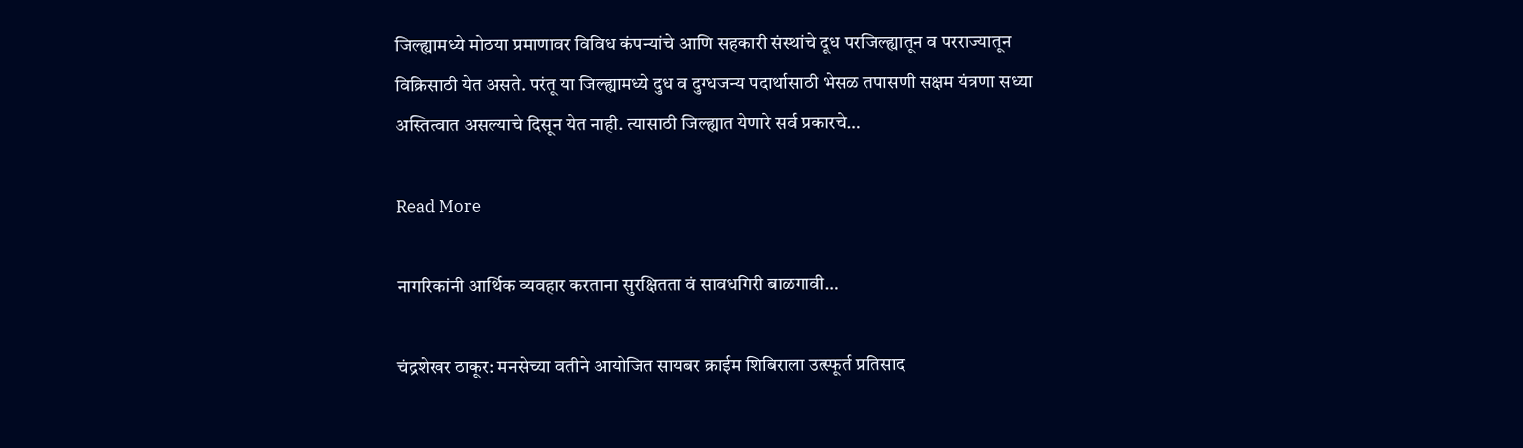जिल्ह्यामध्ये मोठया प्रमाणावर विविध कंपन्यांचे आणि सहकारी संस्थांचे दूध परजिल्ह्यातून व परराज्यातून विक्रिसाठी येत असते. परंतू या जिल्ह्यामध्ये दुध व दुग्धजन्य पदार्थासाठी भेसळ तपासणी सक्षम यंत्रणा सध्या अस्तित्वात असल्याचे दिसून येत नाही. त्यासाठी जिल्ह्यात येणारे सर्व प्रकारचे…

Read More

नागरिकांनी आर्थिक व्यवहार करताना सुरक्षितता वं सावधगिरी बाळगावी…

चंद्रशेखर ठाकूर: मनसेच्या वतीने आयोजित सायबर क्राईम शिबिराला उत्स्फूर्त प्रतिसाद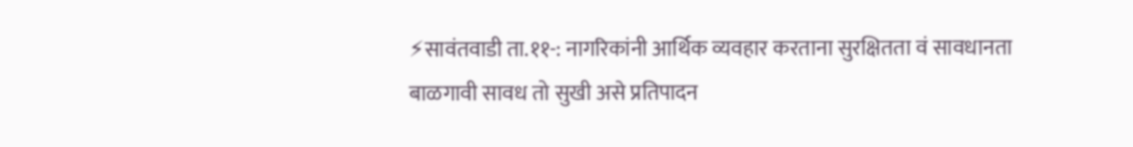⚡सावंतवाडी ता.११-: नागरिकांनी आर्थिक व्यवहार करताना सुरक्षितता वं सावधानता बाळगावी सावध तो सुखी असे प्रतिपादन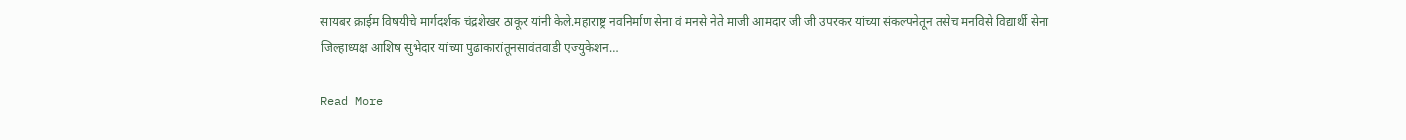सायबर क्राईम विषयीचे मार्गदर्शक चंद्रशेखर ठाकूर यांनी केले.महाराष्ट्र नवनिर्माण सेना वं मनसे नेते माजी आमदार जी जी उपरकर यांच्या संकल्पनेतून तसेच मनविसे विद्यार्थी सेना जिल्हाध्यक्ष आशिष सुभेदार यांच्या पुढाकारांतूनसावंतवाडी एज्युकेशन…

Read More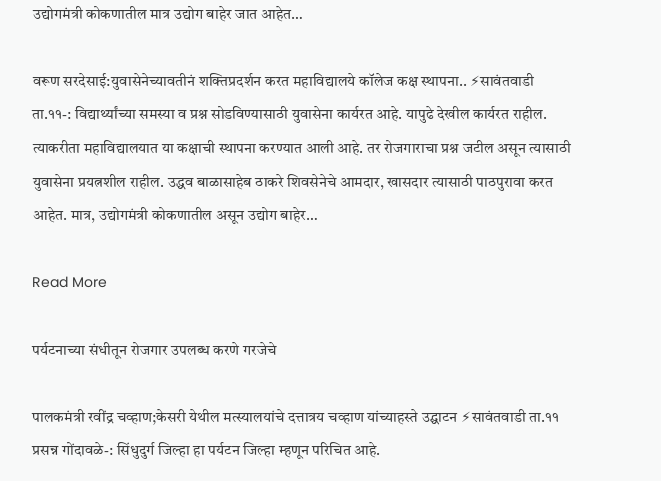उद्योगमंत्री कोकणातील मात्र उद्योग बाहेर जात आहेत…

वरूण सरदेसाई:युवासेनेच्यावतीनं शक्तिप्रदर्शन करत महाविद्यालये कॉलेज कक्ष स्थापना.. ⚡सावंतवाडी ता.११-: विद्यार्थ्यांच्या समस्या व प्रश्न सोडविण्यासाठी युवासेना कार्यरत आहे. यापुढे देखील कार्यरत राहील. त्याकरीता महाविद्यालयात या कक्षाची स्थापना करण्यात आली आहे. तर रोजगाराचा प्रश्न जटील असून त्यासाठी युवासेना प्रयत्नशील राहील. उद्धव बाळासाहेब ठाकरे शिवसेनेचे आमदार, खासदार त्यासाठी पाठपुरावा करत आहेत. मात्र, उद्योगमंत्री कोकणातील असून उद्योग बाहेर…

Read More

पर्यटनाच्या संधीतून रोजगार उपलब्ध करणे गरजेचे

पालकमंत्री रवींद्र चव्हाण;केसरी येथील मत्स्यालयांचे दत्तात्रय चव्हाण यांच्याहस्ते उद्घाटन ⚡सावंतवाडी ता.११ प्रसन्न गोंदावळे-: सिंधुदुर्ग जिल्हा हा पर्यटन जिल्हा म्हणून परिचित आहे.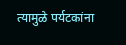त्यामुळे पर्यटकांना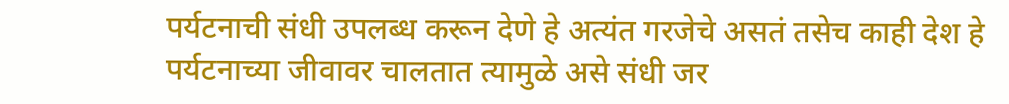पर्यटनाची संधी उपलब्ध करून देणे हे अत्यंत गरजेचे असतं तसेच काही देश हे पर्यटनाच्या जीवावर चालतात त्यामुळे असे संधी जर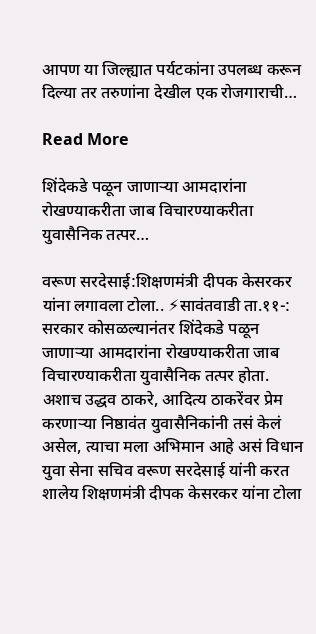आपण या जिल्ह्यात पर्यटकांना उपलब्ध करून दिल्या तर तरुणांना देखील एक रोजगाराची…

Read More

शिंदेकडे पळून जाणाऱ्या आमदारांना रोखण्याकरीता जाब विचारण्याकरीता युवासैनिक तत्पर…

वरूण सरदेसाई:शिक्षणमंत्री दीपक केसरकर यांना लगावला टोला.. ⚡सावंतवाडी ता.११-: सरकार कोसळल्यानंतर शिंदेकडे पळून जाणाऱ्या आमदारांना रोखण्याकरीता जाब विचारण्याकरीता युवासैनिक तत्पर होता. अशाच उद्धव ठाकरे, आदित्य ठाकरेंवर प्रेम करणाऱ्या निष्ठावंत युवासैनिकांनी तसं केलं असेल, त्याचा मला अभिमान आहे असं विधान युवा सेना सचिव वरूण सरदेसाई यांनी करत शालेय शिक्षणमंत्री दीपक केसरकर यांना टोला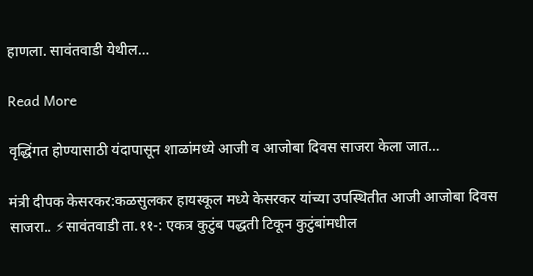हाणला. सावंतवाडी येथील…

Read More

वृद्धिंगत होण्यासाठी यंदापासून शाळांमध्ये आजी व आजोबा दिवस साजरा केला जात…

मंत्री दीपक केसरकर:कळसुलकर हायस्कूल मध्ये केसरकर यांच्या उपस्थितीत आजी आजोबा दिवस साजरा.. ⚡सावंतवाडी ता.११-: एकत्र कुटुंब पद्धती टिकून कुटुंबांमधील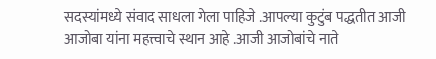सदस्यांमध्ये संवाद साधला गेला पाहिजे .आपल्या कुटुंब पद्धतीत आजी आजोबा यांना महत्त्वाचे स्थान आहे .आजी आजोबांचे नाते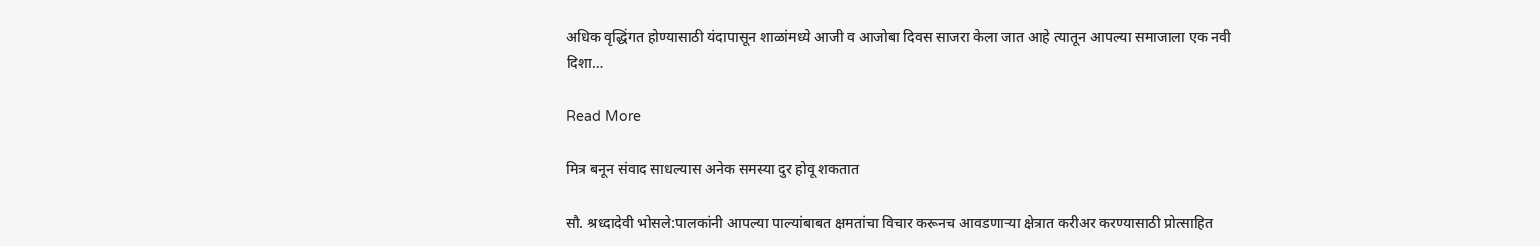अधिक वृद्धिंगत होण्यासाठी यंदापासून शाळांमध्ये आजी व आजोबा दिवस साजरा केला जात आहे त्यातून आपल्या समाजाला एक नवी दिशा…

Read More

मित्र बनून संवाद साधल्यास अनेक समस्या दुर होवू शकतात

सौ. श्रध्दादेवी भोसले:पालकांनी आपल्या पाल्यांबाबत क्षमतांचा विचार करूनच आवडणाऱ्या क्षेत्रात करीअर करण्यासाठी प्रोत्साहित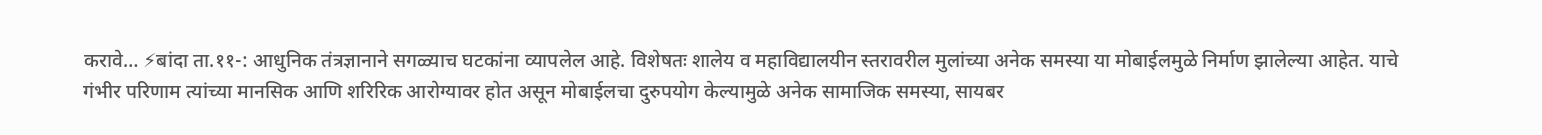करावे… ⚡बांदा ता.११-: आधुनिक तंत्रज्ञानाने सगळ्याच घटकांना व्यापलेल आहे. विशेषतः शालेय व महाविद्यालयीन स्तरावरील मुलांच्या अनेक समस्या या मोबाईलमुळे निर्माण झालेल्या आहेत. याचे गंभीर परिणाम त्यांच्या मानसिक आणि शरिरिक आरोग्यावर होत असून मोबाईलचा दुरुपयोग केल्यामुळे अनेक सामाजिक समस्या, सायबर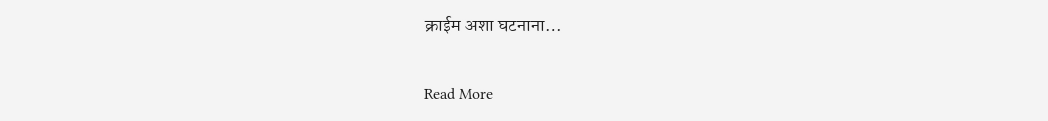क्राईम अशा घटनाना…

Read More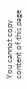You cannot copy content of this page